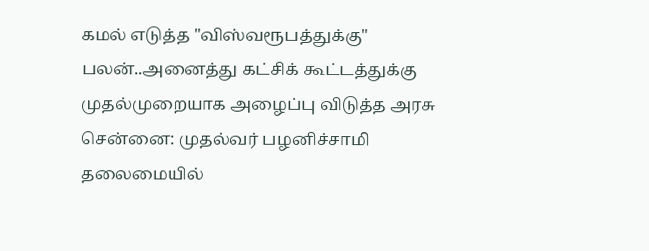கமல் எடுத்த "விஸ்வரூபத்துக்கு" பலன்..அனைத்து கட்சிக் கூட்டத்துக்கு முதல்முறையாக அழைப்பு விடுத்த அரசு
சென்னை: முதல்வர் பழனிச்சாமி தலைமையில்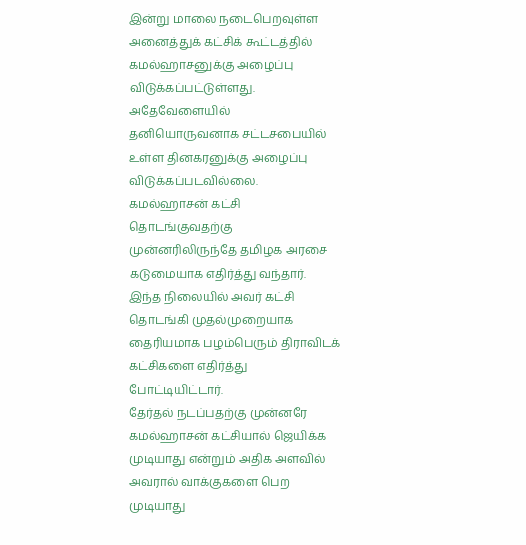இன்று மாலை நடைபெறவுள்ள அனைத்துக் கட்சிக் கூட்டத்தில் கமல்ஹாசனுக்கு அழைப்பு விடுக்கப்பட்டுள்ளது. அதேவேளையில் தனியொருவனாக சட்டசபையில் உள்ள தினகரனுக்கு அழைப்பு விடுக்கப்படவில்லை.
கமல்ஹாசன் கட்சி தொடங்குவதற்கு முன்னரிலிருந்தே தமிழக அரசை கடுமையாக எதிர்த்து வந்தார். இந்த நிலையில் அவர் கட்சி தொடங்கி முதல்முறையாக தைரியமாக பழம்பெரும் திராவிடக் கட்சிகளை எதிர்த்து போட்டியிட்டார்.
தேர்தல் நடப்பதற்கு முன்னரே கமல்ஹாசன் கட்சியால் ஜெயிக்க முடியாது என்றும் அதிக அளவில் அவரால் வாக்குகளை பெற முடியாது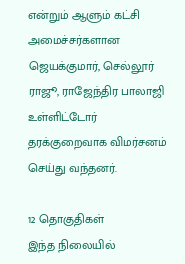என்றும் ஆளும் கட்சி அமைச்சர்களான ஜெயக்குமார், செல்லூர் ராஜூ, ராஜேந்திர பாலாஜி உள்ளிட்டோர் தரக்குறைவாக விமர்சனம் செய்து வந்தனர்.

12 தொகுதிகள்
இந்த நிலையில்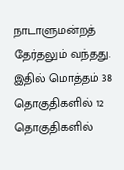நாடாளுமன்றத் தேர்தலும் வந்தது. இதில் மொத்தம் 38 தொகுதிகளில் 12 தொகுதிகளில்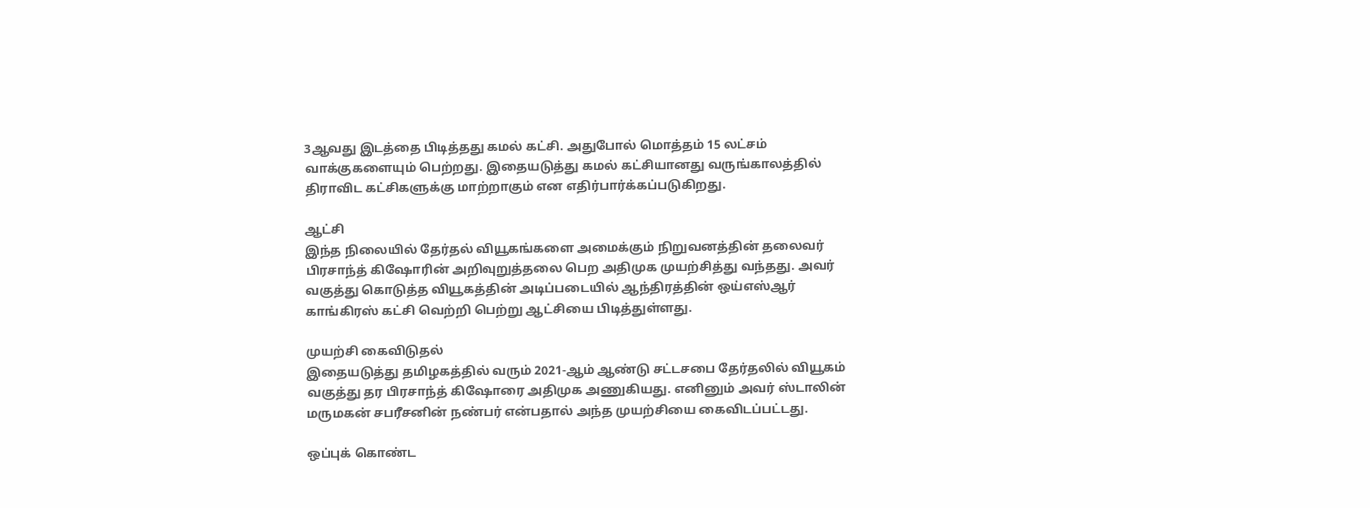3ஆவது இடத்தை பிடித்தது கமல் கட்சி. அதுபோல் மொத்தம் 15 லட்சம் வாக்குகளையும் பெற்றது. இதையடுத்து கமல் கட்சியானது வருங்காலத்தில் திராவிட கட்சிகளுக்கு மாற்றாகும் என எதிர்பார்க்கப்படுகிறது.

ஆட்சி
இந்த நிலையில் தேர்தல் வியூகங்களை அமைக்கும் நிறுவனத்தின் தலைவர் பிரசாந்த் கிஷோரின் அறிவுறுத்தலை பெற அதிமுக முயற்சித்து வந்தது. அவர் வகுத்து கொடுத்த வியூகத்தின் அடிப்படையில் ஆந்திரத்தின் ஒய்எஸ்ஆர் காங்கிரஸ் கட்சி வெற்றி பெற்று ஆட்சியை பிடித்துள்ளது.

முயற்சி கைவிடுதல்
இதையடுத்து தமிழகத்தில் வரும் 2021-ஆம் ஆண்டு சட்டசபை தேர்தலில் வியூகம் வகுத்து தர பிரசாந்த் கிஷோரை அதிமுக அணுகியது. எனினும் அவர் ஸ்டாலின் மருமகன் சபரீசனின் நண்பர் என்பதால் அந்த முயற்சியை கைவிடப்பட்டது.

ஒப்புக் கொண்ட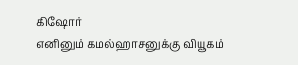கிஷோர்
எனினும் கமல்ஹாசனுக்கு வியூகம்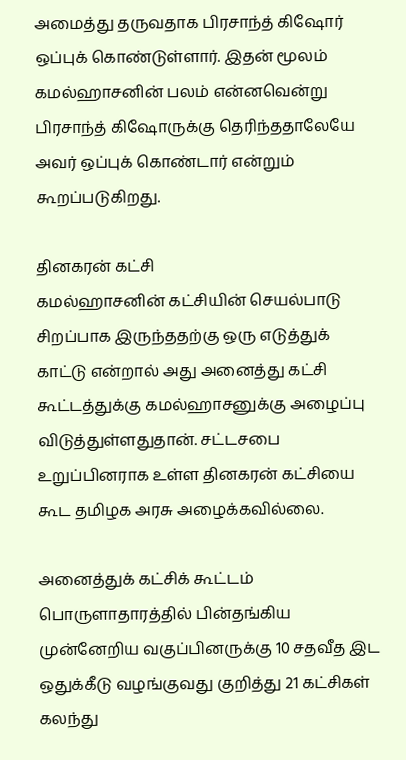அமைத்து தருவதாக பிரசாந்த் கிஷோர் ஒப்புக் கொண்டுள்ளார். இதன் மூலம் கமல்ஹாசனின் பலம் என்னவென்று பிரசாந்த் கிஷோருக்கு தெரிந்ததாலேயே அவர் ஒப்புக் கொண்டார் என்றும் கூறப்படுகிறது.

தினகரன் கட்சி
கமல்ஹாசனின் கட்சியின் செயல்பாடு சிறப்பாக இருந்ததற்கு ஒரு எடுத்துக் காட்டு என்றால் அது அனைத்து கட்சி கூட்டத்துக்கு கமல்ஹாசனுக்கு அழைப்பு விடுத்துள்ளதுதான். சட்டசபை உறுப்பினராக உள்ள தினகரன் கட்சியை கூட தமிழக அரசு அழைக்கவில்லை.

அனைத்துக் கட்சிக் கூட்டம்
பொருளாதாரத்தில் பின்தங்கிய முன்னேறிய வகுப்பினருக்கு 10 சதவீத இட ஒதுக்கீடு வழங்குவது குறித்து 21 கட்சிகள் கலந்து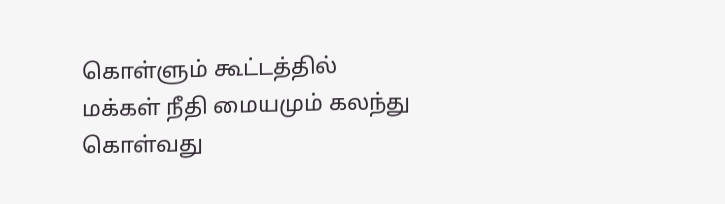கொள்ளும் கூட்டத்தில் மக்கள் நீதி மையமும் கலந்து கொள்வது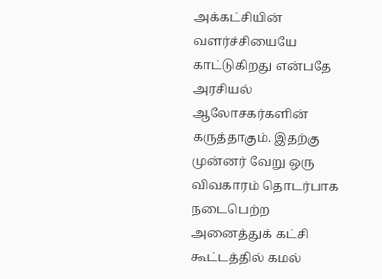அக்கட்சியின் வளர்ச்சியையே காட்டுகிறது என்பதே அரசியல் ஆலோசகர்களின் கருத்தாகும். இதற்கு முன்னர் வேறு ஒரு விவகாரம் தொடர்பாக நடைபெற்ற அனைத்துக் கட்சி கூட்டத்தில் கமல்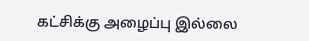கட்சிக்கு அழைப்பு இல்லை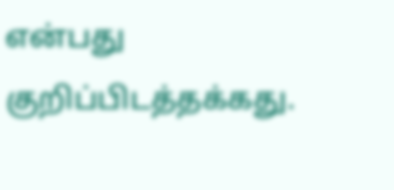என்பது குறிப்பிடத்தக்கது.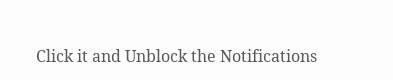Click it and Unblock the Notifications